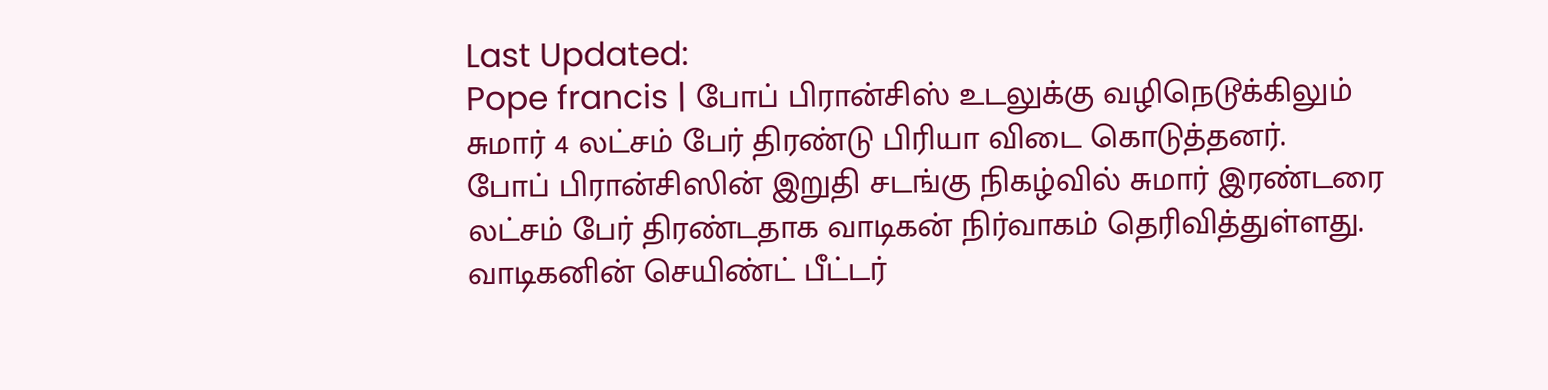Last Updated:
Pope francis | போப் பிரான்சிஸ் உடலுக்கு வழிநெடூக்கிலும் சுமார் 4 லட்சம் பேர் திரண்டு பிரியா விடை கொடுத்தனர்.
போப் பிரான்சிஸின் இறுதி சடங்கு நிகழ்வில் சுமார் இரண்டரை லட்சம் பேர் திரண்டதாக வாடிகன் நிர்வாகம் தெரிவித்துள்ளது.
வாடிகனின் செயிண்ட் பீட்டர்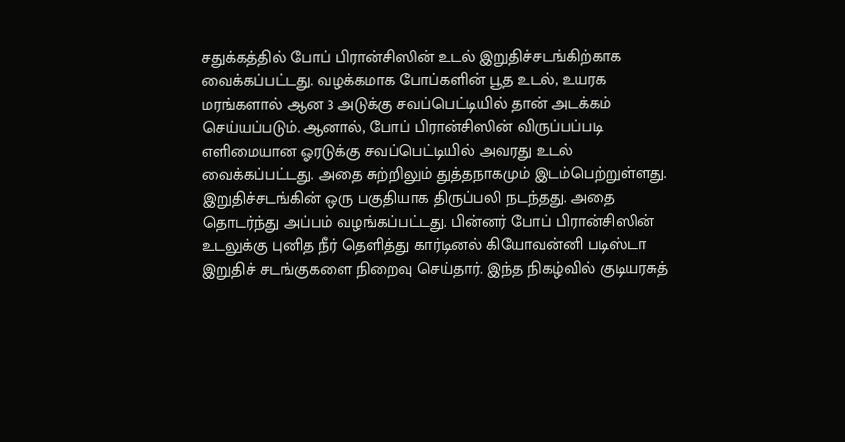சதுக்கத்தில் போப் பிரான்சிஸின் உடல் இறுதிச்சடங்கிற்காக வைக்கப்பட்டது. வழக்கமாக போப்களின் பூத உடல், உயரக மரங்களால் ஆன 3 அடுக்கு சவப்பெட்டியில் தான் அடக்கம் செய்யப்படும். ஆனால், போப் பிரான்சிஸின் விருப்பப்படி எளிமையான ஓரடுக்கு சவப்பெட்டியில் அவரது உடல் வைக்கப்பட்டது. அதை சுற்றிலும் துத்தநாகமும் இடம்பெற்றுள்ளது.
இறுதிச்சடங்கின் ஒரு பகுதியாக திருப்பலி நடந்தது. அதை தொடர்ந்து அப்பம் வழங்கப்பட்டது. பின்னர் போப் பிரான்சிஸின் உடலுக்கு புனித நீர் தெளித்து கார்டினல் கியோவன்னி படிஸ்டா இறுதிச் சடங்குகளை நிறைவு செய்தார். இந்த நிகழ்வில் குடியரசுத்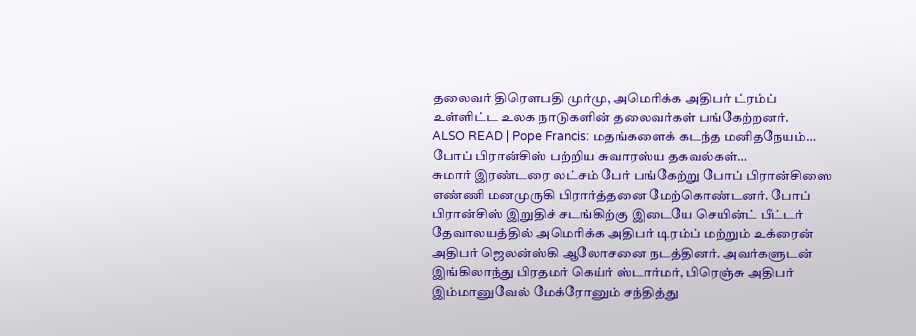தலைவர் திரௌபதி முர்மு, அமெரிக்க அதிபர் ட்ரம்ப் உள்ளிட்ட உலக நாடுகளின் தலைவர்கள் பங்கேற்றனர்.
ALSO READ | Pope Francis: மதங்களைக் கடந்த மனிதநேயம்… போப் பிரான்சிஸ் பற்றிய சுவாரஸ்ய தகவல்கள்…
சுமார் இரண்டரை லட்சம் பேர் பங்கேற்று போப் பிரான்சிஸை எண்ணி மனமுருகி பிரார்த்தனை மேற்கொண்டனர். போப் பிரான்சிஸ் இறுதிச் சடங்கிற்கு இடையே செயின்ட் பீட்டர் தேவாலயத்தில் அமெரிக்க அதிபர் டிரம்ப் மற்றும் உக்ரைன் அதிபர் ஜெலன்ஸ்கி ஆலோசனை நடத்தினர். அவர்களுடன் இங்கிலாந்து பிரதமர் கெய்ர் ஸ்டார்மர், பிரெஞ்சு அதிபர் இம்மானுவேல் மேக்ரோனும் சந்தித்து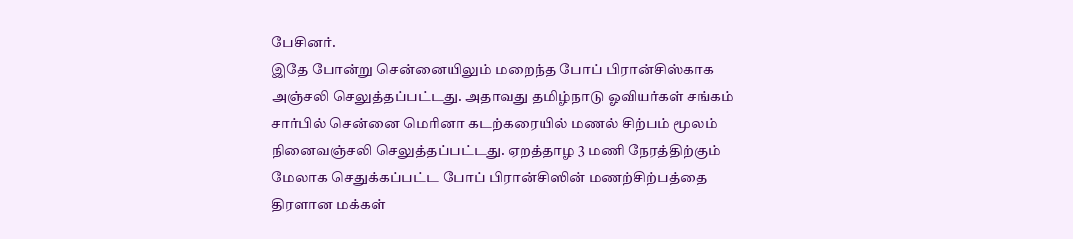பேசினர்.
இதே போன்று சென்னையிலும் மறைந்த போப் பிரான்சிஸ்காக அஞ்சலி செலுத்தப்பட்டது. அதாவது தமிழ்நாடு ஓவியர்கள் சங்கம் சார்பில் சென்னை மெரினா கடற்கரையில் மணல் சிற்பம் மூலம் நினைவஞ்சலி செலுத்தப்பட்டது. ஏறத்தாழ 3 மணி நேரத்திற்கும் மேலாக செதுக்கப்பட்ட போப் பிரான்சிஸின் மணற்சிற்பத்தை திரளான மக்கள்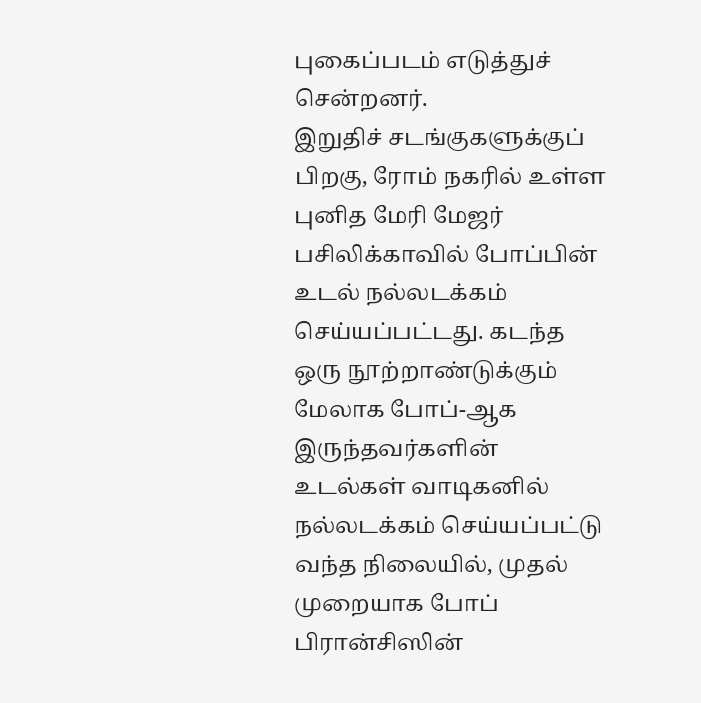புகைப்படம் எடுத்துச் சென்றனர்.
இறுதிச் சடங்குகளுக்குப் பிறகு, ரோம் நகரில் உள்ள புனித மேரி மேஜர் பசிலிக்காவில் போப்பின் உடல் நல்லடக்கம் செய்யப்பட்டது. கடந்த ஒரு நூற்றாண்டுக்கும் மேலாக போப்-ஆக இருந்தவர்களின் உடல்கள் வாடிகனில் நல்லடக்கம் செய்யப்பட்டு வந்த நிலையில், முதல் முறையாக போப் பிரான்சிஸின்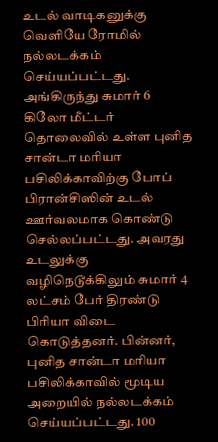உடல் வாடிகனுக்கு வெளியே ரோமில் நல்லடக்கம் செய்யப்பட்டது. அங்கிருந்து சுமார் 6 கிலோ மீட்டர் தொலைவில் உள்ள புனித சான்டா மரியா பசிலிக்காவிற்கு போப் பிரான்சிஸின் உடல் ஊர்வலமாக கொண்டு செல்லப்பட்டது. அவரது உடலுக்கு வழிநெடூக்கிலும் சுமார் 4 லட்சம் பேர் திரண்டு பிரியா விடை கொடுத்தனர். பின்னர், புனித சான்டா மரியா பசிலிக்காவில் மூடிய அறையில் நல்லடக்கம் செய்யப்பட்டது. 100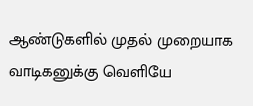ஆண்டுகளில் முதல் முறையாக வாடிகனுக்கு வெளியே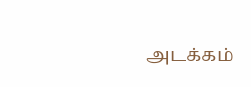அடக்கம்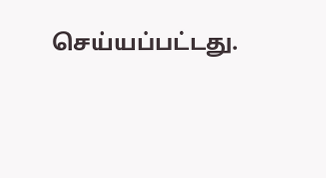செய்யப்பட்டது.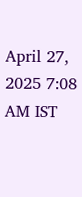April 27, 2025 7:08 AM IST